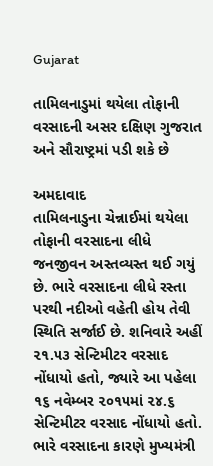Gujarat

તામિલનાડુમાં થયેલા તોફાની વરસાદની અસર દક્ષિણ ગુજરાત અને સૌરાષ્ટ્રમાં પડી શકે છે

અમદાવાદ
તામિલનાડુના ચેન્નાઈમાં થયેલા તોફાની વરસાદના લીધે જનજીવન અસ્તવ્યસ્ત થઈ ગયું છે. ભારે વરસાદના લીધે રસ્તા પરથી નદીઓ વહેતી હોય તેવી સ્થિતિ સર્જાઈ છે. શનિવારે અહીં ૨૧.૫૩ સેન્ટિમીટર વરસાદ નોંધાયો હતો, જ્યારે આ પહેલા ૧૬ નવેમ્બર ૨૦૧૫માં ૨૪.૬ સેન્ટિમીટર વરસાદ નોંધાયો હતો. ભારે વરસાદના કારણે મુખ્યમંત્રી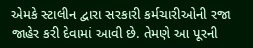એમકે સ્ટાલીન દ્વારા સરકારી કર્મચારીઓની રજા જાહેર કરી દેવામાં આવી છે. તેમણે આ પૂરની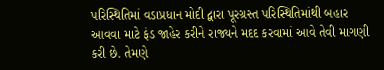પરિસ્થિતિમાં વડાપ્રધાન મોદી દ્વારા પૂરગ્રસ્ત પરિસ્થિતિમાંથી બહાર આવવા માટે ફંડ જાહેર કરીને રાજ્યને મદદ કરવામાં આવે તેવી માગણી કરી છે. તેમણે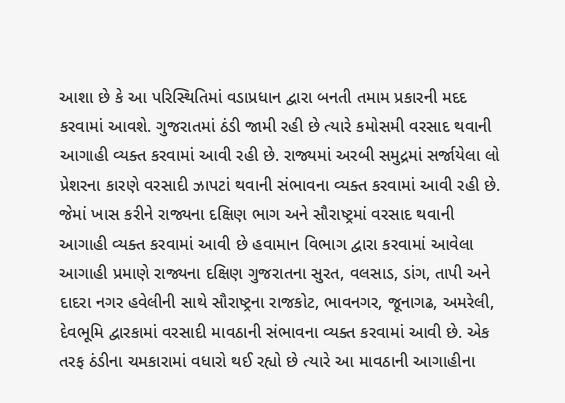આશા છે કે આ પરિસ્થિતિમાં વડાપ્રધાન દ્વારા બનતી તમામ પ્રકારની મદદ કરવામાં આવશે. ગુજરાતમાં ઠંડી જામી રહી છે ત્યારે કમોસમી વરસાદ થવાની આગાહી વ્યક્ત કરવામાં આવી રહી છે. રાજ્યમાં અરબી સમુદ્રમાં સર્જાયેલા લો પ્રેશરના કારણે વરસાદી ઝાપટાં થવાની સંભાવના વ્યક્ત કરવામાં આવી રહી છે. જેમાં ખાસ કરીને રાજ્યના દક્ષિણ ભાગ અને સૌરાષ્ટ્રમાં વરસાદ થવાની આગાહી વ્યક્ત કરવામાં આવી છે હવામાન વિભાગ દ્વારા કરવામાં આવેલા આગાહી પ્રમાણે રાજ્યના દક્ષિણ ગુજરાતના સુરત, વલસાડ, ડાંગ, તાપી અને દાદરા નગર હવેલીની સાથે સૌરાષ્ટ્રના રાજકોટ, ભાવનગર, જૂનાગઢ, અમરેલી, દેવભૂમિ દ્વારકામાં વરસાદી માવઠાની સંભાવના વ્યક્ત કરવામાં આવી છે. એક તરફ ઠંડીના ચમકારામાં વધારો થઈ રહ્યો છે ત્યારે આ માવઠાની આગાહીના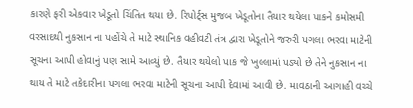કારણે ફરી એકવાર ખેડૂતો ચિંતિત થયા છે. રિપોર્ટ્‌સ મુજબ ખેડૂતોના તૈયાર થયેલા પાકને કમોસમી વરસાદથી નુકસાન ના પહોંચે તે માટે સ્થાનિક વહીવટી તંત્ર દ્વારા ખેડૂતોને જરુરી પગલા ભરવા માટેની સૂચના આપી હોવાનું પણ સામે આવ્યું છે. તૈયાર થયેલો પાક જે ખુલ્લામાં પડ્યો છે તેને નુકસાન ના થાય તે માટે તકેદારીના પગલા ભરવા માટેની સૂચના આપી દેવામાં આવી છે. માવઠાની આગાહી વચ્ચે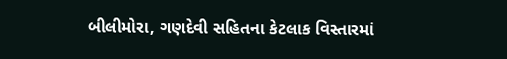બીલીમોરા, ગણદેવી સહિતના કેટલાક વિસ્તારમાં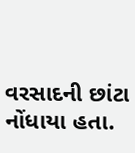વરસાદની છાંટા નોંધાયા હતા.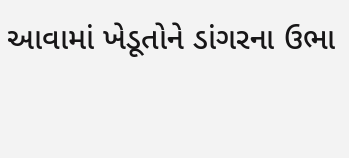આવામાં ખેડૂતોને ડાંગરના ઉભા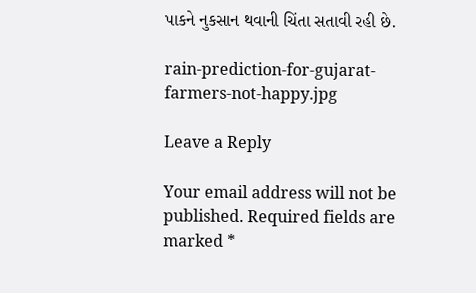પાકને નુકસાન થવાની ચિંતા સતાવી રહી છે.

rain-prediction-for-gujarat-farmers-not-happy.jpg

Leave a Reply

Your email address will not be published. Required fields are marked *